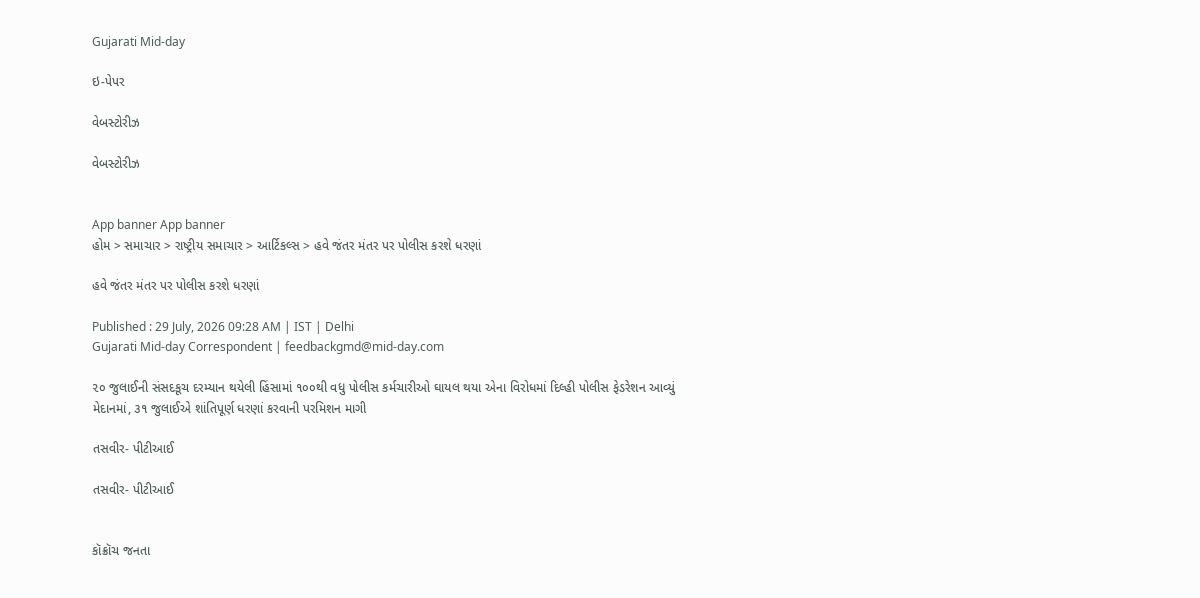Gujarati Mid-day

ઇ-પેપર

વેબસ્ટોરીઝ

વેબસ્ટોરીઝ


App banner App banner
હોમ > સમાચાર > રાષ્ટ્રીય સમાચાર > આર્ટિકલ્સ > હવે જંતર મંતર પર પોલીસ કરશે ધરણાં

હવે જંતર મંતર પર પોલીસ કરશે ધરણાં

Published : 29 July, 2026 09:28 AM | IST | Delhi
Gujarati Mid-day Correspondent | feedbackgmd@mid-day.com

૨૦ જુલાઈની સંસદકૂચ દરમ્યાન થયેલી હિંસામાં ૧૦૦થી વધુ પોલીસ કર્મચારીઓ ઘાયલ થયા એના વિરોધમાં દિલ્હી પોલીસ ફેડરેશન આવ્યું મેદાનમાં, ૩૧ જુલાઈએ શાંતિપૂર્ણ ધરણાં કરવાની પરમિશન માગી

તસવીર- પીટીઆઈ

તસવીર- પીટીઆઈ


કૉક્રૉચ જનતા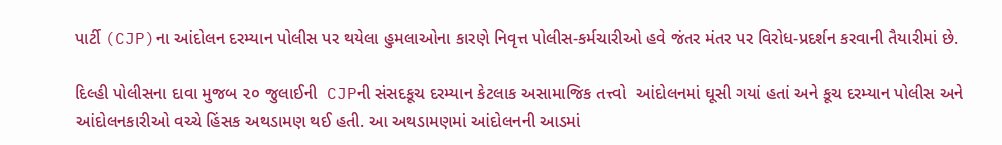પાર્ટી (CJP)ના આંદોલન દરમ્યાન પોલીસ પર થયેલા હુમલાઓના કારણે નિવૃત્ત પોલીસ-કર્મચારીઓ હવે જંતર મંતર પર વિરોધ-પ્રદર્શન કરવાની તૈયારીમાં છે.

દિલ્હી પોલીસના દાવા મુજબ ૨૦ જુલાઈની  CJPની સંસદકૂચ દરમ્યાન કેટલાક અસામાજિક તત્ત્વો  આંદોલનમાં ઘૂસી ગયાં હતાં અને કૂચ દરમ્યાન પોલીસ અને આંદોલનકારીઓ વચ્ચે હિંસક અથડામણ થઈ હતી. આ અથડામણમાં આંદોલનની આડમાં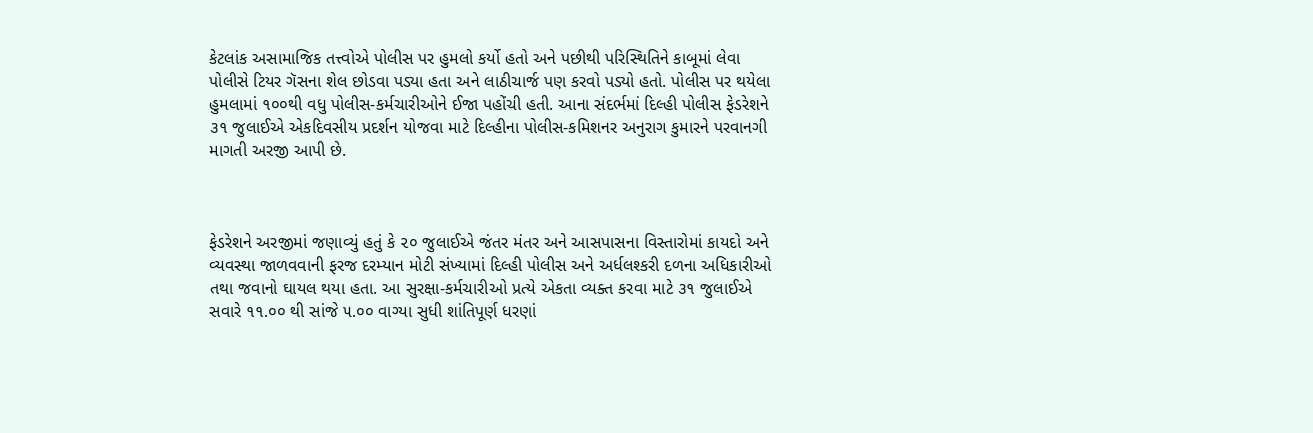કેટલાંક અસામાજિક તત્ત્વોએ પોલીસ પર હુમલો કર્યો હતો અને પછીથી પરિસ્થિતિને કાબૂમાં લેવા પોલીસે ટિયર ગૅસના શેલ છોડવા પડ્યા હતા અને લાઠીચાર્જ પણ કરવો પડ્યો હતો. પોલીસ પર થયેલા હુમલામાં ૧૦૦થી વધુ પોલીસ-કર્મચારીઓને ઈજા પહોંચી હતી. આના સંદર્ભમાં દિલ્હી પોલીસ ફેડરેશને ૩૧ જુલાઈએ એકદિવસીય પ્રદર્શન યોજવા માટે દિલ્હીના પોલીસ-કમિશનર અનુરાગ કુમારને પરવાનગી માગતી અરજી આપી છે.



ફેડરેશને અરજીમાં જણાવ્યું હતું કે ૨૦ જુલાઈએ જંતર મંતર અને આસપાસના વિસ્તારોમાં કાયદો અને વ્યવસ્થા જાળવવાની ફરજ દરમ્યાન મોટી સંખ્યામાં દિલ્હી પોલીસ અને અર્ધલશ્કરી દળના અધિકારીઓ તથા જવાનો ઘાયલ થયા હતા. આ સુરક્ષા-કર્મચારીઓ પ્રત્યે એકતા વ્યક્ત કરવા માટે ૩૧ જુલાઈએ સવારે ૧૧.૦૦ થી સાંજે ૫.૦૦ વાગ્યા સુધી શાંતિપૂર્ણ ધરણાં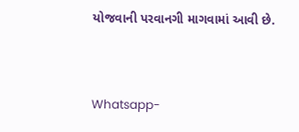યોજવાની પરવાનગી માગવામાં આવી છે.


Whatsapp-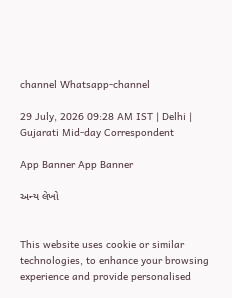channel Whatsapp-channel

29 July, 2026 09:28 AM IST | Delhi | Gujarati Mid-day Correspondent

App Banner App Banner

અન્ય લેખો


This website uses cookie or similar technologies, to enhance your browsing experience and provide personalised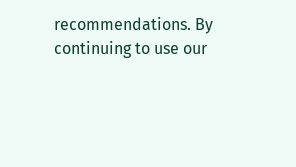recommendations. By continuing to use our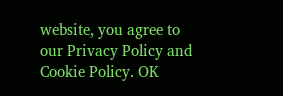website, you agree to our Privacy Policy and Cookie Policy. OK